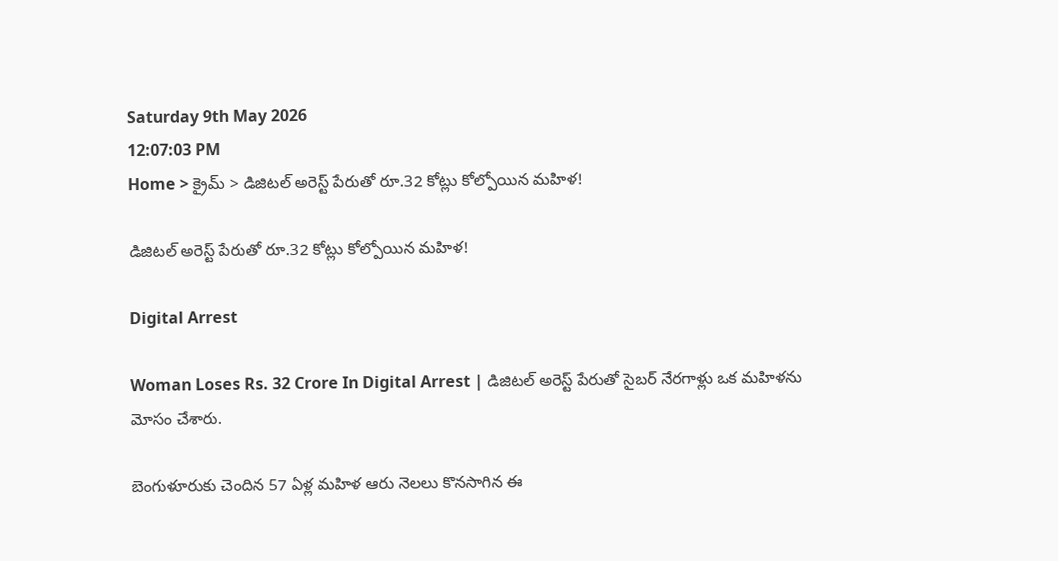Saturday 9th May 2026
12:07:03 PM
Home > క్రైమ్ > డిజిటల్ అరెస్ట్ పేరుతో రూ.32 కోట్లు కోల్పోయిన మహిళ!

డిజిటల్ అరెస్ట్ పేరుతో రూ.32 కోట్లు కోల్పోయిన మహిళ!

Digital Arrest

Woman Loses Rs. 32 Crore In Digital Arrest | డిజిటల్ అరెస్ట్ పేరుతో సైబర్ నేరగాళ్లు ఒక మహిళను మోసం చేశారు.

బెంగుళూరుకు చెందిన 57 ఏళ్ల మహిళ ఆరు నెలలు కొనసాగిన ఈ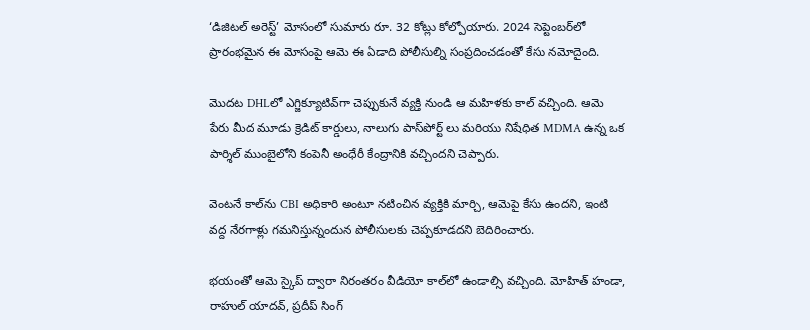‘డిజిటల్ అరెస్ట్’ మోసంలో సుమారు రూ. 32 కోట్లు కోల్పోయారు. 2024 సెప్టెంబర్‌లో ప్రారంభమైన ఈ మోసంపై ఆమె ఈ ఏడాది పోలీసుల్ని సంప్రదించడంతో కేసు నమోదైంది.

మొదట DHLలో ఎగ్జిక్యూటివ్‌గా చెప్పుకునే వ్యక్తి నుండి ఆ మహిళకు కాల్ వచ్చింది. ఆమె పేరు మీద మూడు క్రెడిట్ కార్డులు, నాలుగు పాస్‌పోర్ట్‌ లు మరియు నిషేధిత MDMA ఉన్న ఒక పార్శిల్ ముంబైలోని కంపెనీ అంధేరీ కేంద్రానికి వచ్చిందని చెప్పారు.

వెంటనే కాల్‌ను CBI అధికారి అంటూ నటించిన వ్యక్తికి మార్చి, ఆమెపై కేసు ఉందని, ఇంటి వద్ద నేరగాళ్లు గమనిస్తున్నందున పోలీసులకు చెప్పకూడదని బెదిరించారు.

భయంతో ఆమె స్కైప్ ద్వారా నిరంతరం వీడియో కాల్‌లో ఉండాల్సి వచ్చింది. మోహిత్ హండా, రాహుల్ యాదవ్, ప్రదీప్ సింగ్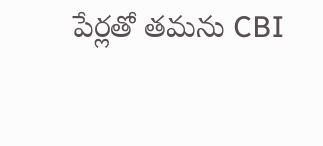పేర్లతో తమను CBI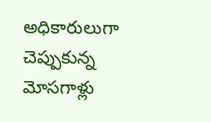అధికారులుగా చెప్పుకున్న మోసగాళ్లు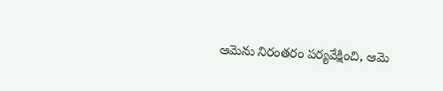ఆమెను నిరంతరం పర్యవేక్షించి, ఆమె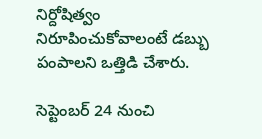నిర్దోషిత్వం నిరూపించుకోవాలంటే డబ్బు పంపాలని ఒత్తిడి చేశారు.

సెప్టెంబర్ 24 నుంచి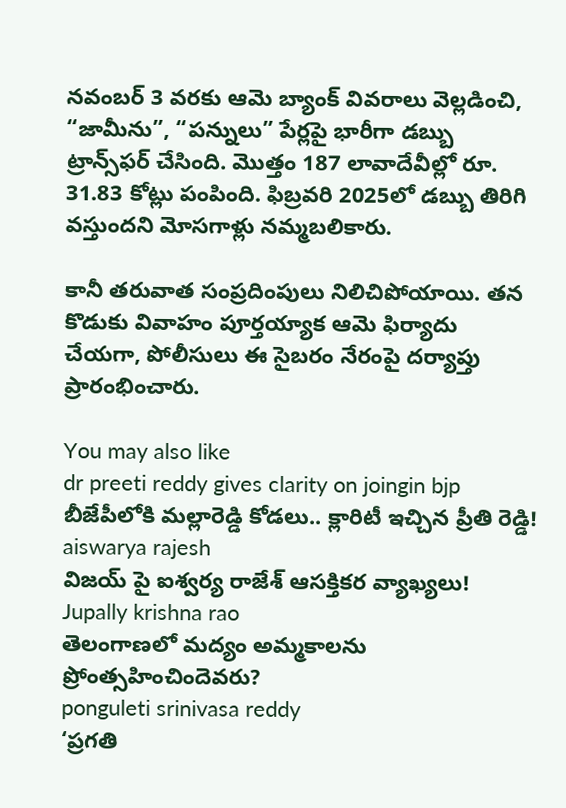నవంబర్ 3 వరకు ఆమె బ్యాంక్ వివరాలు వెల్లడించి, “జామీను”, “పన్నులు” పేర్లపై భారీగా డబ్బు ట్రాన్స్‌ఫర్ చేసింది. మొత్తం 187 లావాదేవీల్లో రూ. 31.83 కోట్లు పంపింది. ఫిబ్రవరి 2025లో డబ్బు తిరిగి వస్తుందని మోసగాళ్లు నమ్మబలికారు.

కానీ తరువాత సంప్రదింపులు నిలిచిపోయాయి. తన కొడుకు వివాహం పూర్తయ్యాక ఆమె ఫిర్యాదు చేయగా, పోలీసులు ఈ సైబరం నేరంపై దర్యాప్తు ప్రారంభించారు.

You may also like
dr preeti reddy gives clarity on joingin bjp
బీజేపీలోకి మల్లారెడ్డి కోడలు.. క్లారిటీ ఇచ్చిన ప్రీతి రెడ్డి!
aiswarya rajesh
విజయ్ పై ఐశ్వర్య రాజేశ్ ఆసక్తికర వ్యాఖ్యలు!
Jupally krishna rao
తెలంగాణలో మ‌ద్యం అమ్మ‌కాల‌ను ప్రోంత్స‌హించిందెవ‌రు?
ponguleti srinivasa reddy
‘ప్రగతి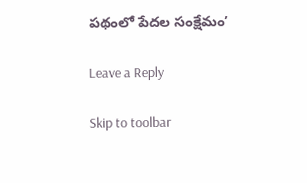పథంలో పేదల సంక్షేమం’

Leave a Reply

Skip to toolbar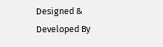Designed & Developed By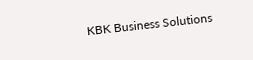KBK Business Solutions